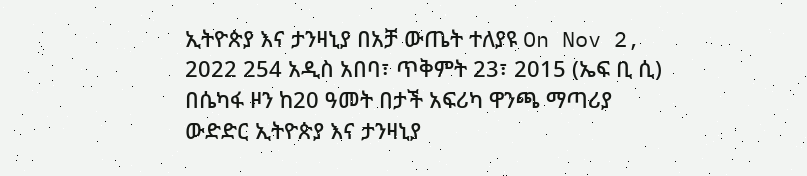ኢትዮጵያ እና ታንዛኒያ በአቻ ውጤት ተለያዩ On Nov 2, 2022 254 አዲስ አበባ፣ ጥቅምት 23፣ 2015 (ኤፍ ቢ ሲ) በሴካፋ ዞን ከ20 ዓመት በታች አፍሪካ ዋንጫ ማጣሪያ ውድድር ኢትዮጵያ እና ታንዛኒያ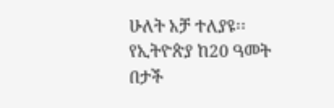ሁለት አቻ ተለያዩ፡፡ የኢትዮጵያ ከ20 ዓመት በታች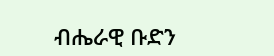ብሔራዊ ቡድን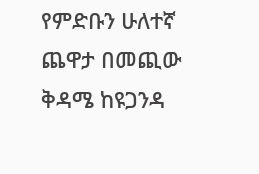የምድቡን ሁለተኛ ጨዋታ በመጪው ቅዳሜ ከዩጋንዳ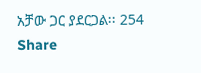አቻው ጋር ያደርጋል፡፡ 254 Share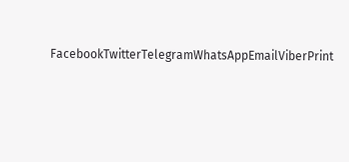FacebookTwitterTelegramWhatsAppEmailViberPrint